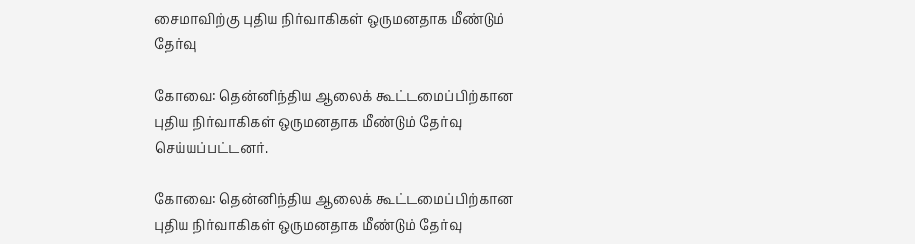சைமாவிற்கு புதிய நிர்வாகிகள் ஒருமனதாக மீண்டும் தேர்வு

கோவை: தென்னிந்திய ஆலைக் கூட்டமைப்பிற்கான புதிய நிர்வாகிகள் ஒருமனதாக மீண்டும் தேர்வு செய்யப்பட்டனர்.

கோவை: தென்னிந்திய ஆலைக் கூட்டமைப்பிற்கான புதிய நிர்வாகிகள் ஒருமனதாக மீண்டும் தேர்வு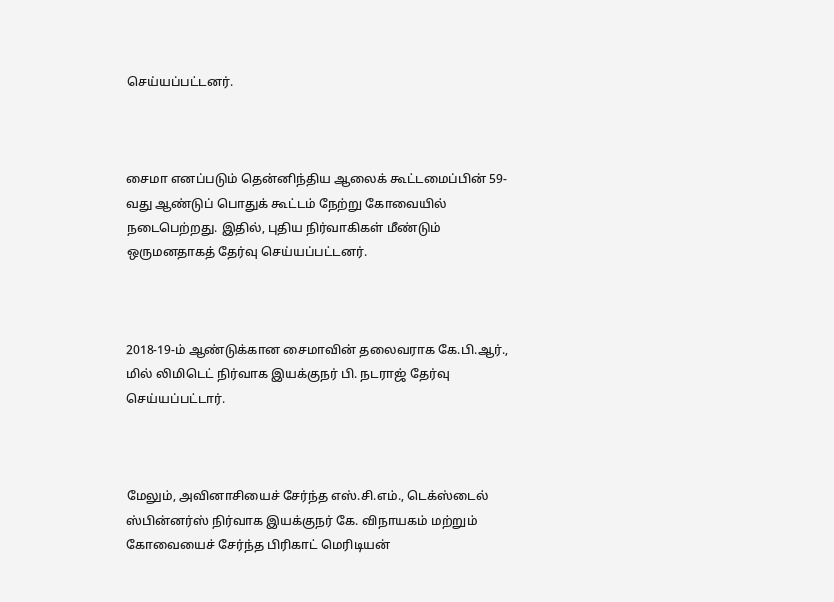செய்யப்பட்டனர்.



சைமா எனப்படும் தென்னிந்திய ஆலைக் கூட்டமைப்பின் 59-வது ஆண்டுப் பொதுக் கூட்டம் நேற்று கோவையில் நடைபெற்றது. இதில், புதிய நிர்வாகிகள் மீண்டும் ஒருமனதாகத் தேர்வு செய்யப்பட்டனர்.



2018-19-ம் ஆண்டுக்கான சைமாவின் தலைவராக கே.பி.ஆர்., மில் லிமிடெட் நிர்வாக இயக்குநர் பி. நடராஜ் தேர்வு செய்யப்பட்டார்.



மேலும், அவினாசியைச் சேர்ந்த எஸ்.சி.எம்., டெக்ஸ்டைல் ஸ்பின்னர்ஸ் நிர்வாக இயக்குநர் கே. விநாயகம் மற்றும் கோவையைச் சேர்ந்த பிரிகாட் மெரிடியன்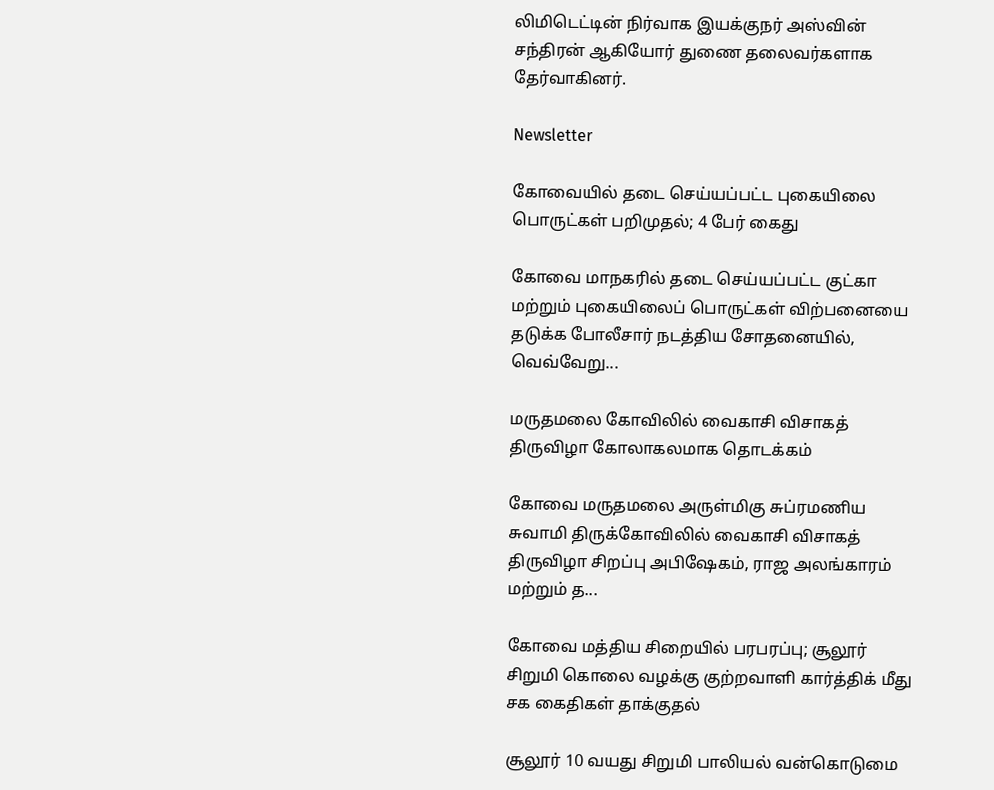லிமிடெட்டின் நிர்வாக இயக்குநர் அஸ்வின் சந்திரன் ஆகியோர் துணை தலைவர்களாக தேர்வாகினர்.

Newsletter

கோவையில் தடை செய்யப்பட்ட புகையிலை பொருட்கள் பறிமுதல்; 4 பேர் கைது

கோவை மாநகரில் தடை செய்யப்பட்ட குட்கா மற்றும் புகையிலைப் பொருட்கள் விற்பனையை தடுக்க போலீசார் நடத்திய சோதனையில், வெவ்வேறு...

மருதமலை கோவிலில் வைகாசி விசாகத் திருவிழா கோலாகலமாக தொடக்கம்

கோவை மருதமலை அருள்மிகு சுப்ரமணிய சுவாமி திருக்கோவிலில் வைகாசி விசாகத் திருவிழா சிறப்பு அபிஷேகம், ராஜ அலங்காரம் மற்றும் த...

கோவை மத்திய சிறையில் பரபரப்பு; சூலூர் சிறுமி கொலை வழக்கு குற்றவாளி கார்த்திக் மீது சக கைதிகள் தாக்குதல்

சூலூர் 10 வயது சிறுமி பாலியல் வன்கொடுமை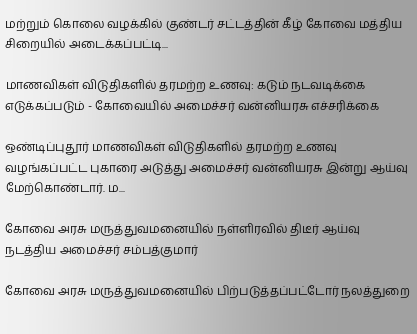மற்றும் கொலை வழக்கில் குண்டர் சட்டத்தின் கீழ் கோவை மத்திய சிறையில் அடைக்கப்பட்டி...

மாணவிகள் விடுதிகளில் தரமற்ற உணவு: கடும் நடவடிக்கை எடுக்கப்படும் - கோவையில் அமைச்சர் வன்னியரசு எச்சரிக்கை

ஒண்டிப்புதூர் மாணவிகள் விடுதிகளில் தரமற்ற உணவு வழங்கப்பட்ட புகாரை அடுத்து அமைச்சர் வன்னியரசு இன்று ஆய்வு மேற்கொண்டார். ம...

கோவை அரசு மருத்துவமனையில் நள்ளிரவில் திடீர் ஆய்வு நடத்திய அமைச்சர் சம்பத்குமார்

கோவை அரசு மருத்துவமனையில் பிற்படுத்தப்பட்டோர் நலத்துறை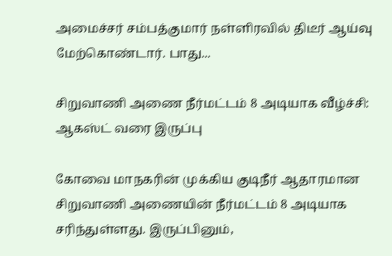அமைச்சர் சம்பத்குமார் நள்ளிரவில் திடீர் ஆய்வு மேற்கொண்டார். பாது...

சிறுவாணி அணை நீர்மட்டம் 8 அடியாக வீழ்ச்சி: ஆகஸ்ட் வரை இருப்பு

கோவை மாநகரின் முக்கிய குடிநீர் ஆதாரமான சிறுவாணி அணையின் நீர்மட்டம் 8 அடியாக சரிந்துள்ளது. இருப்பினும்,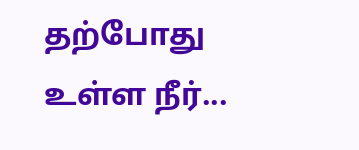தற்போது உள்ள நீர்...